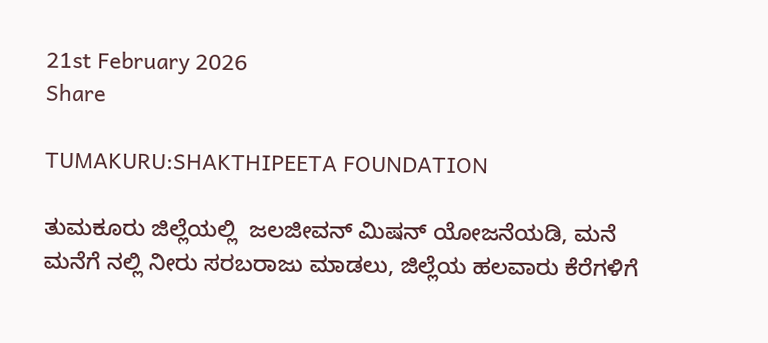21st February 2026
Share

TUMAKURU:SHAKTHIPEETA FOUNDATION

ತುಮಕೂರು ಜಿಲ್ಲೆಯಲ್ಲಿ  ಜಲಜೀವನ್ ಮಿಷನ್ ಯೋಜನೆಯಡಿ, ಮನೆ ಮನೆಗೆ ನಲ್ಲಿ ನೀರು ಸರಬರಾಜು ಮಾಡಲು, ಜಿಲ್ಲೆಯ ಹಲವಾರು ಕೆರೆಗಳಿಗೆ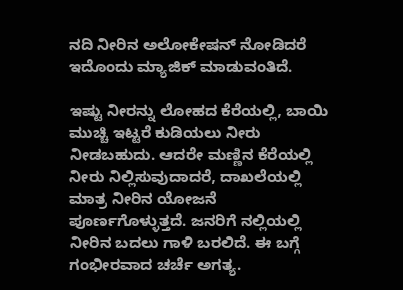ನದಿ ನೀರಿನ ಅಲೋಕೇಷನ್ ನೋಡಿದರೆ ಇದೊಂದು ಮ್ಯಾಜಿಕ್ ಮಾಡುವಂತಿದೆ.

ಇಷ್ಟು ನೀರನ್ನು ಲೋಹದ ಕೆರೆಯಲ್ಲಿ, ಬಾಯಿ ಮುಚ್ಚಿ ಇಟ್ಟರೆ ಕುಡಿಯಲು ನೀರು ನೀಡಬಹುದು. ಆದರೇ ಮಣ್ಣಿನ ಕೆರೆಯಲ್ಲಿ ನೀರು ನಿಲ್ಲಿಸುವುದಾದರೆ, ದಾಖಲೆಯಲ್ಲಿ ಮಾತ್ರ ನೀರಿನ ಯೋಜನೆ ಪೂರ್ಣಗೊಳ್ಳುತ್ತದೆ. ಜನರಿಗೆ ನಲ್ಲಿಯಲ್ಲಿ ನೀರಿನ ಬದಲು ಗಾಳಿ ಬರಲಿದೆ. ಈ ಬಗ್ಗೆ ಗಂಭೀರವಾದ ಚರ್ಚೆ ಅಗತ್ಯ.